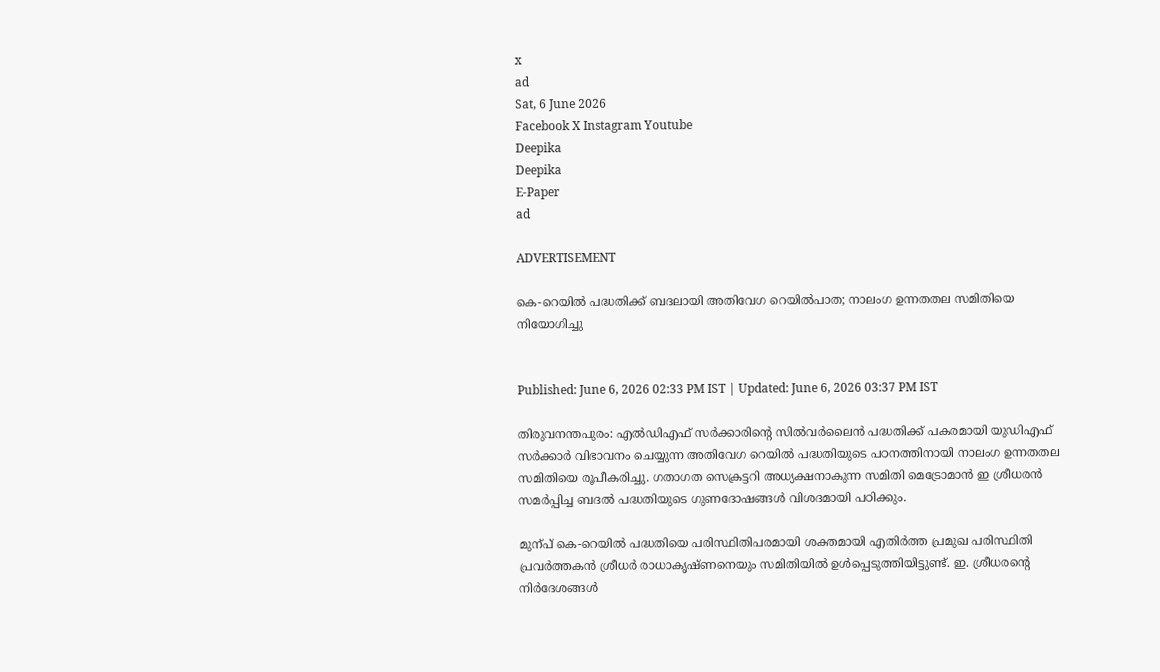x
ad
Sat, 6 June 2026
Facebook X Instagram Youtube
Deepika
Deepika
E-Paper
ad

ADVERTISEMENT

കെ-റെയിൽ പദ്ധതിക്ക് ബദലായി അതിവേഗ റെയിൽപാത; നാലംഗ ഉന്നതതല സമിതിയെ നിയോഗിച്ചു


Published: June 6, 2026 02:33 PM IST | Updated: June 6, 2026 03:37 PM IST

തിരുവനന്തപുരം: എൽഡിഎഫ് സർക്കാരിന്‍റെ സിൽവർലൈൻ പദ്ധതിക്ക് പകരമായി യുഡിഎഫ് സർക്കാർ വിഭാവനം ചെയ്യുന്ന അതിവേഗ റെയിൽ പദ്ധതിയുടെ പഠനത്തിനായി നാലംഗ ഉന്നതതല സമിതിയെ രൂപീകരിച്ചു. ഗതാഗത സെക്രട്ടറി അധ്യക്ഷനാകുന്ന സമിതി മെട്രോമാൻ ഇ ശ്രീധരൻ സമർപ്പിച്ച ബദൽ പദ്ധതിയുടെ ഗുണദോഷങ്ങൾ വിശദമായി പഠിക്കും.

മുന്പ് കെ-റെയിൽ പദ്ധതിയെ പരിസ്ഥിതിപരമായി ശക്തമായി എതിർത്ത പ്രമുഖ പരിസ്ഥിതി പ്രവർത്തകൻ ശ്രീധർ രാധാകൃഷ്ണനെയും സമിതിയിൽ ഉൾപ്പെടുത്തിയിട്ടുണ്ട്. ഇ. ശ്രീധരന്‍റെ നിർദേശങ്ങൾ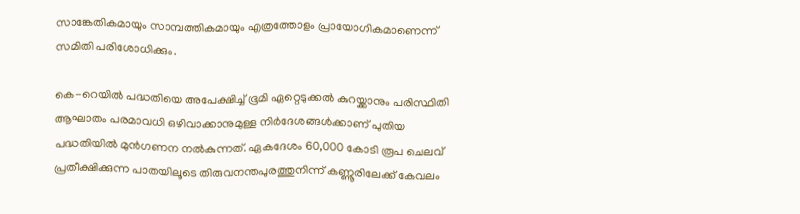സാങ്കേതികമായും സാമ്പത്തികമായും എത്രത്തോളം പ്രായോഗികമാണെന്ന് സമിതി പരിശോധിക്കും.

കെ-റെയിൽ പദ്ധതിയെ അപേക്ഷിച്ച് ഭൂമി ഏറ്റെടുക്കൽ കുറയ്ക്കാനും പരിസ്ഥിതി ആഘാതം പരമാവധി ഒഴിവാക്കാനുമുള്ള നിർദേശങ്ങൾക്കാണ് പുതിയ പദ്ധതിയിൽ മുൻഗണന നൽകുന്നത്. ഏകദേശം 60,000 കോടി രൂപ ചെലവ് പ്രതീക്ഷിക്കുന്ന പാതയിലൂടെ തിരുവനന്തപുരത്തുനിന്ന് കണ്ണൂരിലേക്ക് കേവലം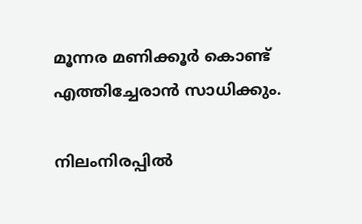മൂന്നര മണിക്കൂർ കൊണ്ട് എത്തിച്ചേരാൻ സാധിക്കും.

നിലംനിരപ്പിൽ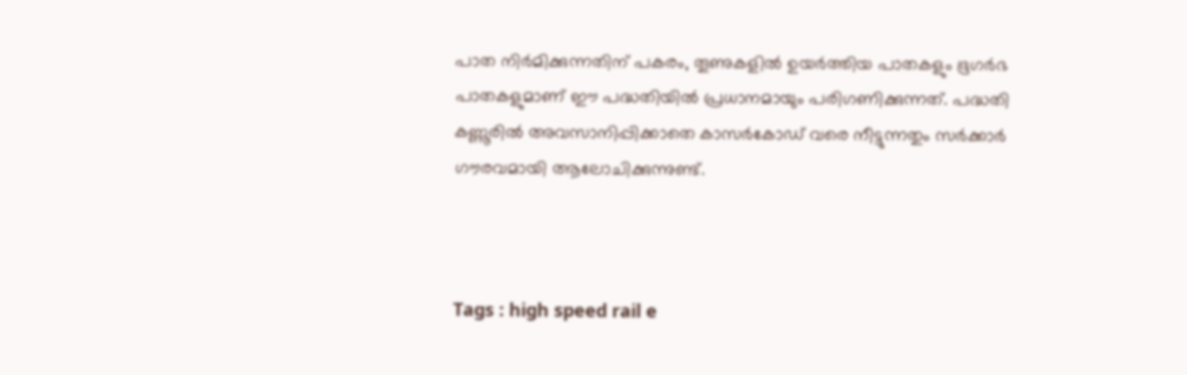പാത നിർമിക്കുന്നതിന് പകരം, തൂണുകളിൽ ഉയർത്തിയ പാതകളും ഭൂഗർഭ പാതകളുമാണ് ഈ പദ്ധതിയിൽ പ്രധാനമായും പരിഗണിക്കുന്നത്. പദ്ധതി കണ്ണൂരിൽ അവസാനിപ്പിക്കാതെ കാസർകോ‌ഡ് വരെ നീട്ടുന്നതും സർക്കാർ ഗൗരവമായി ആലോചിക്കുന്നുണ്ട്.



Tags : high speed rail e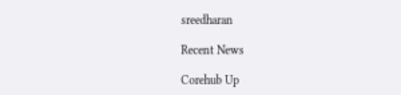sreedharan

Recent News

Corehub Up